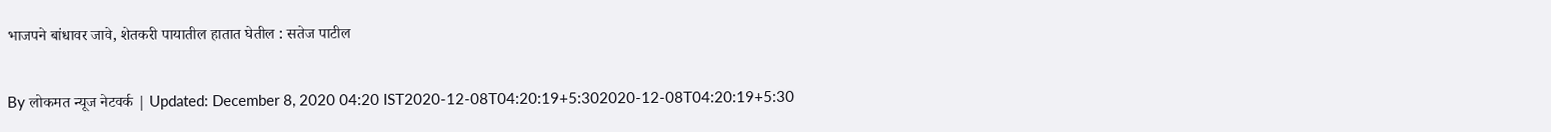भाजपने बांधावर जावे, शेतकरी पायातील हातात घेतील : सतेज पाटील

By लोकमत न्यूज नेटवर्क | Updated: December 8, 2020 04:20 IST2020-12-08T04:20:19+5:302020-12-08T04:20:19+5:30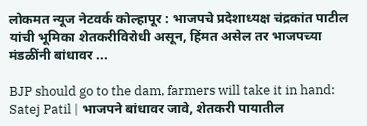लोकमत न्यूज नेटवर्क कोल्हापूर : भाजपचे प्रदेशाध्यक्ष चंद्रकांत पाटील यांची भूमिका शेतकरीविरोधी असून, हिंमत असेल तर भाजपच्या मंडळींनी बांधावर ...

BJP should go to the dam, farmers will take it in hand: Satej Patil | भाजपने बांधावर जावे, शेतकरी पायातील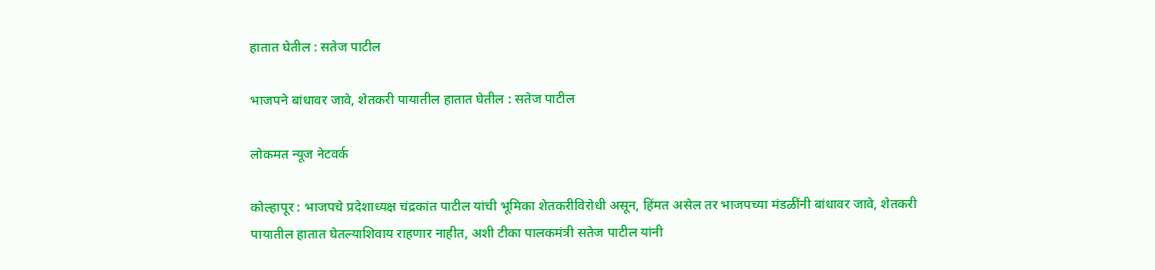हातात घेतील : सतेज पाटील

भाजपने बांधावर जावे, शेतकरी पायातील हातात घेतील : सतेज पाटील

लोकमत न्यूज नेटवर्क

कोल्हापूर : भाजपचे प्रदेशाध्यक्ष चंद्रकांत पाटील यांची भूमिका शेतकरीविरोधी असून, हिंमत असेल तर भाजपच्या मंडळींनी बांधावर जावे, शेतकरी पायातील हातात घेतल्याशिवाय राहणार नाहीत, अशी टीका पालकमंत्री सतेज पाटील यांनी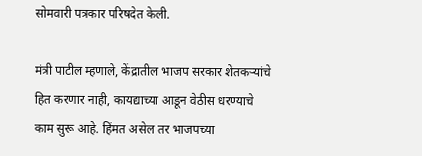सोमवारी पत्रकार परिषदेत केली.

मंत्री पाटील म्हणाले, केंद्रातील भाजप सरकार शेतकऱ्यांचे हित करणार नाही, कायद्याच्या आडून वेठीस धरण्याचे काम सुरू आहे. हिंमत असेल तर भाजपच्या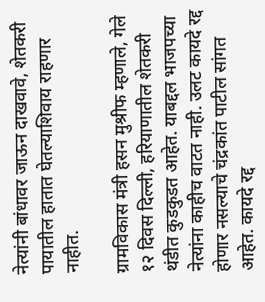नेत्यांनी बांधावर जाऊन दाखवावे, शेतकरी पायातील हातात घेतल्याशिवाय राहणार नाहीत.

ग्रामविकास मंत्री हसन मुश्रीफ म्हणाले, गेले १२ दिवस दिल्ली, हरियाणातील शेतकरी थंडीत कुडकुडत आहेत. याबद्दल भाजपच्या नेत्यांना काहीच वाटत नाही. उलट कायदे रद्द होणार नसल्याचे चंद्रकांत पाटील सांगत आहेत. कायदे रद्द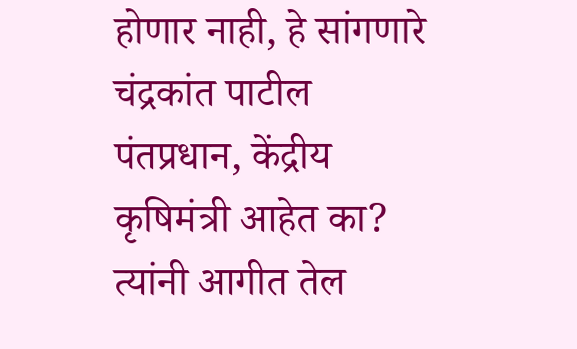होणार नाही, हे सांगणारे चंद्रकांत पाटील पंतप्रधान, केंद्रीय कृषिमंत्री आहेत का? त्यांनी आगीत तेल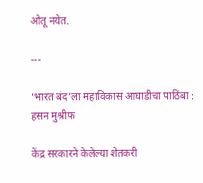ओतू नयेत.

---

‘भारत बंद’ला महाविकास आघाडीचा पाठिंबा : हसन मुश्रीफ

केंद्र सरकारने केलेल्या शेतकरी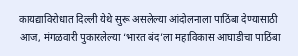कायद्याविरोधात दिल्ली येथे सुरू असलेल्या आंदोलनाला पाठिंबा देण्यासाठी आज, मंगळवारी पुकारलेल्या ‘भारत बंद’ला महाविकास आघाडीचा पाठिंबा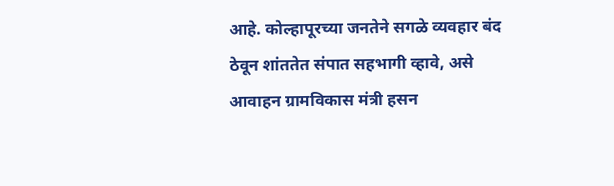आहे. कोल्हापूरच्या जनतेने सगळे व्यवहार बंद ठेवून शांततेत संपात सहभागी व्हावे, असे आवाहन ग्रामविकास मंत्री हसन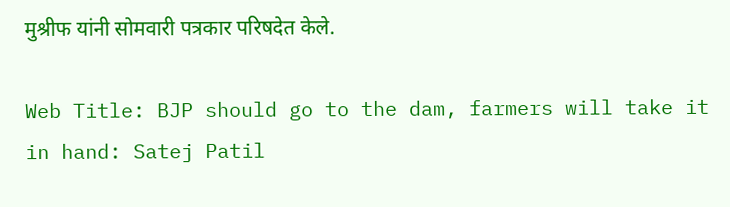मुश्रीफ यांनी सोमवारी पत्रकार परिषदेत केले.

Web Title: BJP should go to the dam, farmers will take it in hand: Satej Patil